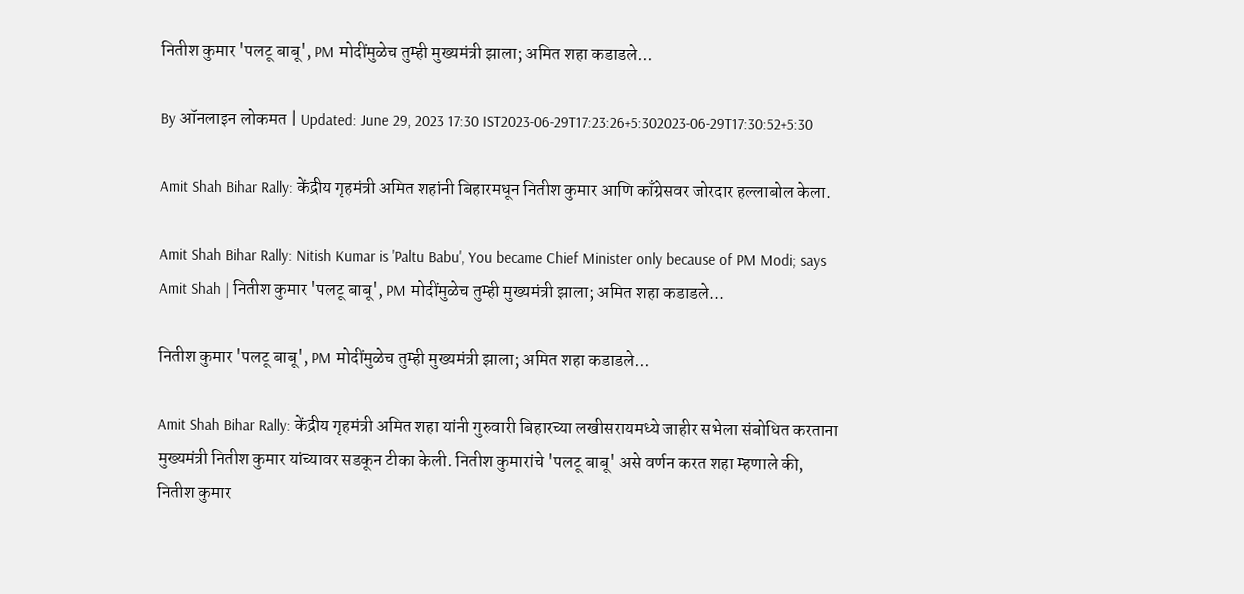नितीश कुमार 'पलटू बाबू', PM मोदींमुळेच तुम्ही मुख्यमंत्री झाला; अमित शहा कडाडले...

By ऑनलाइन लोकमत | Updated: June 29, 2023 17:30 IST2023-06-29T17:23:26+5:302023-06-29T17:30:52+5:30

Amit Shah Bihar Rally: केंद्रीय गृहमंत्री अमित शहांनी बिहारमधून नितीश कुमार आणि काँग्रेसवर जोरदार हल्लाबोल केला.

Amit Shah Bihar Rally: Nitish Kumar is 'Paltu Babu', You became Chief Minister only because of PM Modi; says Amit Shah | नितीश कुमार 'पलटू बाबू', PM मोदींमुळेच तुम्ही मुख्यमंत्री झाला; अमित शहा कडाडले...

नितीश कुमार 'पलटू बाबू', PM मोदींमुळेच तुम्ही मुख्यमंत्री झाला; अमित शहा कडाडले...

Amit Shah Bihar Rally: केंद्रीय गृहमंत्री अमित शहा यांनी गुरुवारी बिहारच्या लखीसरायमध्ये जाहीर सभेला संबोधित करताना मुख्यमंत्री नितीश कुमार यांच्यावर सडकून टीका केली. नितीश कुमारांचे 'पलटू बाबू' असे वर्णन करत शहा म्हणाले की, नितीश कुमार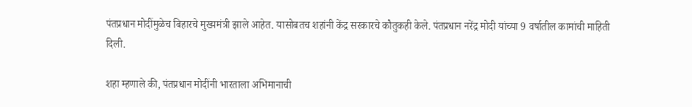पंतप्रधान मोदींमुळेच बिहारचे मुख्यमंत्री झाले आहेत. यासोबतच शहांनी केंद्र सरकारचे कौतुकही केले. पंतप्रधान नरेंद्र मोदी यांच्या 9 वर्षातील कामांची माहिती दिली.

शहा म्हणाले की, पंतप्रधान मोदींनी भारताला अभिमानाची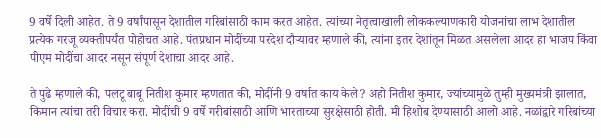9 वर्षे दिली आहेत. ते 9 वर्षांपासून देशातील गरिबांसाठी काम करत आहेत. त्यांच्या नेतृत्वाखाली लोककल्याणकारी योजनांचा लाभ देशातील प्रत्येक गरजू व्यक्तीपर्यंत पोहोचत आहे. पंतप्रधान मोदींच्या परदेश दौऱ्यावर म्हणाले की, त्यांना इतर देशांतून मिळत असलेला आदर हा भाजप किंवा पीएम मोदींचा आदर नसून संपूर्ण देशाचा आदर आहे.

ते पुढे म्हणाले की, पलटू बाबू नितीश कुमार म्हणतात की, मोदींनी 9 वर्षात काय केले? अहो नितीश कुमार, ज्यांच्यामुळे तुम्ही मुख्यमंत्री झालात, किमान त्यांचा तरी विचार करा. मोदींची 9 वर्षे गरीबांसाठी आणि भारताच्या सुरक्षेसाठी होती. मी हिशोब देण्यासाठी आलो आहे. नळांद्वारे गरिबांच्या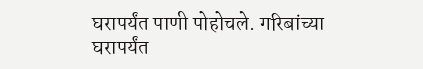घरापर्यंत पाणी पोहोचले. गरिबांच्या घरापर्यंत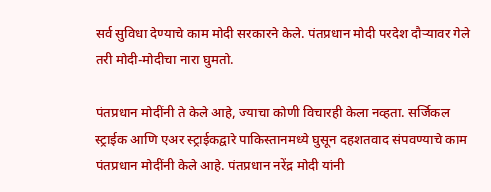सर्व सुविधा देण्याचे काम मोदी सरकारने केले. पंतप्रधान मोदी परदेश दौऱ्यावर गेले तरी मोदी-मोदीचा नारा घुमतो.

पंतप्रधान मोदींनी ते केले आहे, ज्याचा कोणी विचारही केला नव्हता. सर्जिकल स्ट्राईक आणि एअर स्ट्राईकद्वारे पाकिस्तानमध्ये घुसून दहशतवाद संपवण्याचे काम पंतप्रधान मोदींनी केले आहे. पंतप्रधान नरेंद्र मोदी यांनी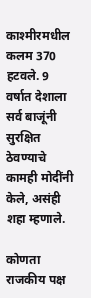काश्मीरमधील कलम 370 हटवले. 9 वर्षात देशाला सर्व बाजूंनी सुरक्षित ठेवण्याचे कामही मोदींनी केले, असंही शहा म्हणाले.

कोणता राजकीय पक्ष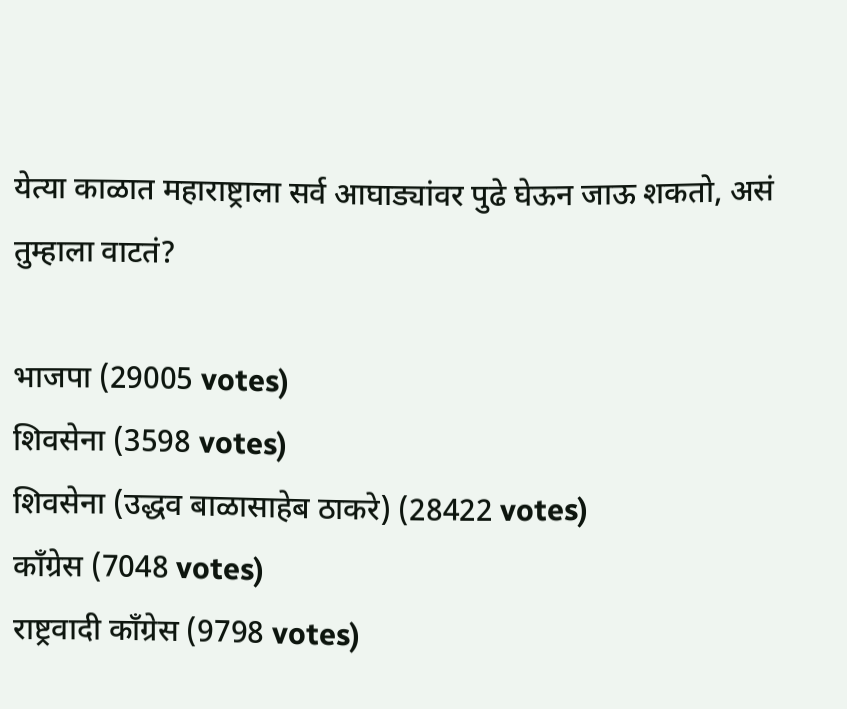येत्या काळात महाराष्ट्राला सर्व आघाड्यांवर पुढे घेऊन जाऊ शकतो, असं तुम्हाला वाटतं?

भाजपा (29005 votes)
शिवसेना (3598 votes)
शिवसेना (उद्धव बाळासाहेब ठाकरे) (28422 votes)
काँग्रेस (7048 votes)
राष्ट्रवादी काँग्रेस (9798 votes)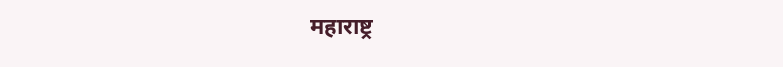महाराष्ट्र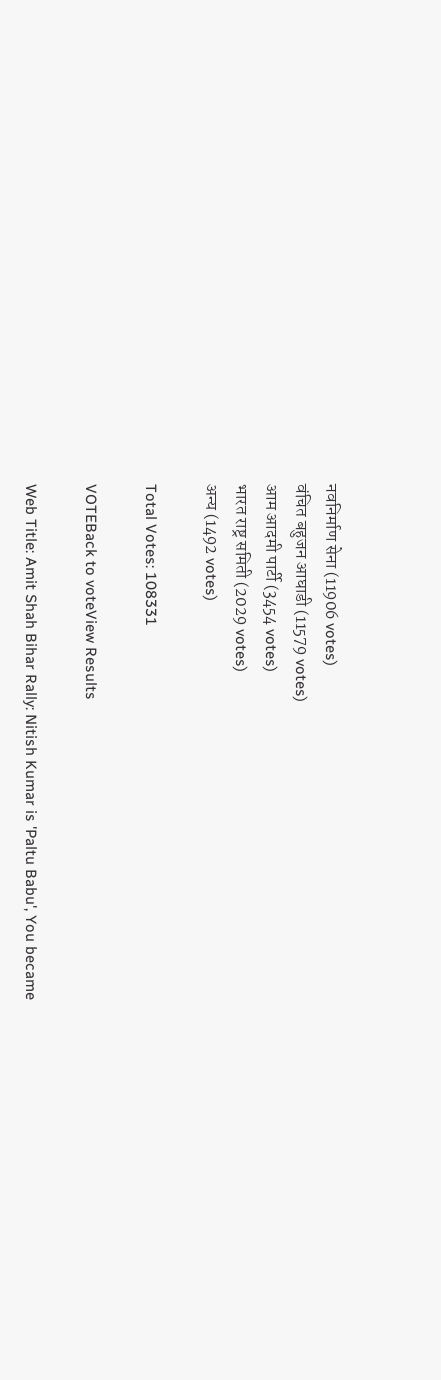नवनिर्माण सेना (11906 votes)
वंचित बहुजन आघाडी (11579 votes)
आम आदमी पार्टी (3454 votes)
भारत राष्ट्र समिती (2029 votes)
अन्य (1492 votes)

Total Votes: 108331

VOTEBack to voteView Results

Web Title: Amit Shah Bihar Rally: Nitish Kumar is 'Paltu Babu', You became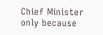Chief Minister only because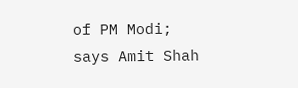of PM Modi; says Amit Shah